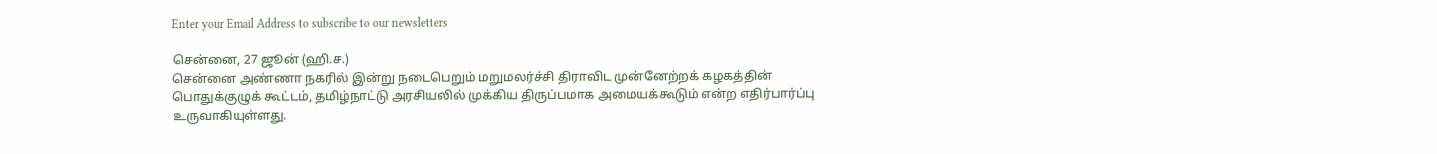Enter your Email Address to subscribe to our newsletters

சென்னை, 27 ஜூன் (ஹி.ச.)
சென்னை அண்ணா நகரில் இன்று நடைபெறும் மறுமலர்ச்சி திராவிட முன்னேற்றக் கழகத்தின் பொதுக்குழுக் கூட்டம், தமிழ்நாட்டு அரசியலில் முக்கிய திருப்பமாக அமையக்கூடும் என்ற எதிர்பார்ப்பு உருவாகியுள்ளது.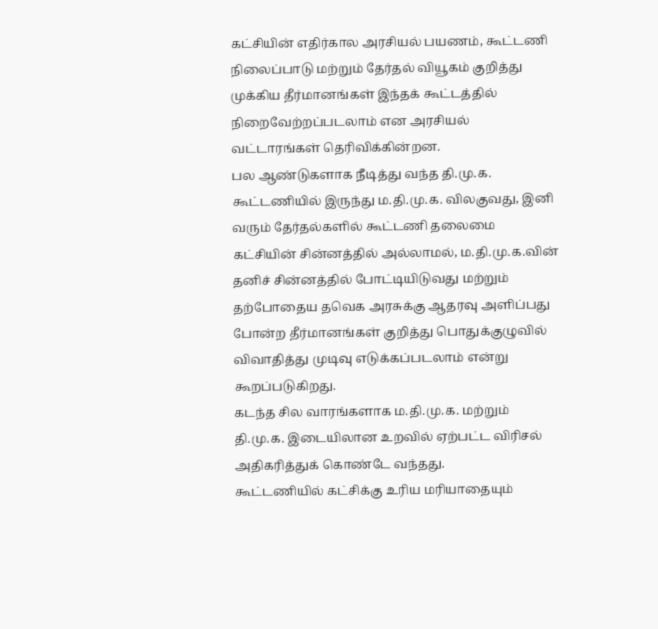கட்சியின் எதிர்கால அரசியல் பயணம், கூட்டணி நிலைப்பாடு மற்றும் தேர்தல் வியூகம் குறித்து முக்கிய தீர்மானங்கள் இந்தக் கூட்டத்தில் நிறைவேற்றப்படலாம் என அரசியல் வட்டாரங்கள் தெரிவிக்கின்றன.
பல ஆண்டுகளாக நீடித்து வந்த தி.மு.க. கூட்டணியில் இருந்து ம.தி.மு.க. விலகுவது, இனி வரும் தேர்தல்களில் கூட்டணி தலைமை கட்சியின் சின்னத்தில் அல்லாமல், ம.தி.மு.க.வின் தனிச் சின்னத்தில் போட்டியிடுவது மற்றும் தற்போதைய தவெக அரசுக்கு ஆதரவு அளிப்பது போன்ற தீர்மானங்கள் குறித்து பொதுக்குழுவில் விவாதித்து முடிவு எடுக்கப்படலாம் என்று கூறப்படுகிறது.
கடந்த சில வாரங்களாக ம.தி.மு.க. மற்றும் தி.மு.க. இடையிலான உறவில் ஏற்பட்ட விரிசல் அதிகரித்துக் கொண்டே வந்தது.
கூட்டணியில் கட்சிக்கு உரிய மரியாதையும்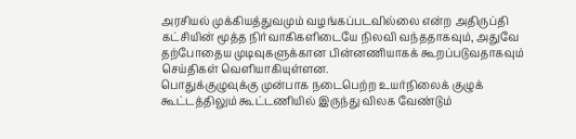அரசியல் முக்கியத்துவமும் வழங்கப்படவில்லை என்ற அதிருப்தி கட்சியின் மூத்த நிர்வாகிகளிடையே நிலவி வந்ததாகவும், அதுவே தற்போதைய முடிவுகளுக்கான பின்னணியாகக் கூறப்படுவதாகவும் செய்திகள் வெளியாகியுள்ளன.
பொதுக்குழுவுக்கு முன்பாக நடைபெற்ற உயர்நிலைக் குழுக் கூட்டத்திலும் கூட்டணியில் இருந்து விலக வேண்டும்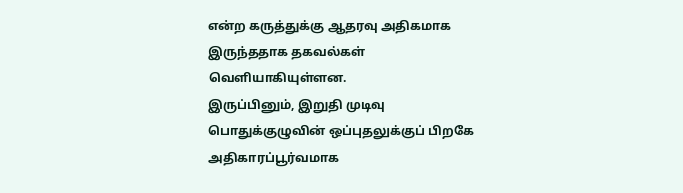என்ற கருத்துக்கு ஆதரவு அதிகமாக இருந்ததாக தகவல்கள் வெளியாகியுள்ளன.
இருப்பினும், இறுதி முடிவு பொதுக்குழுவின் ஒப்புதலுக்குப் பிறகே அதிகாரப்பூர்வமாக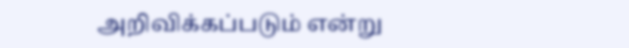அறிவிக்கப்படும் என்று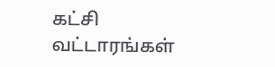கட்சி வட்டாரங்கள்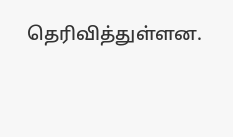தெரிவித்துள்ளன.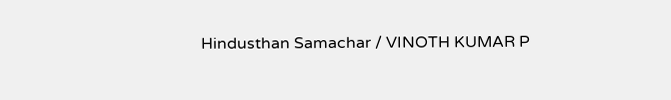Hindusthan Samachar / VINOTH KUMAR P